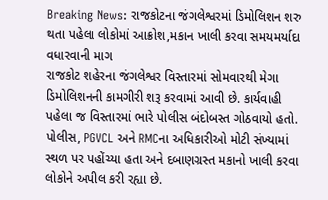Breaking News: રાજકોટના જંગલેશ્વરમાં ડિમોલિશન શરુ થતા પહેલા લોકોમાં આક્રોશ,મકાન ખાલી કરવા સમયમર્યાદા વધારવાની માગ
રાજકોટ શહેરના જંગલેશ્વર વિસ્તારમાં સોમવારથી મેગા ડિમોલિશનની કામગીરી શરૂ કરવામાં આવી છે. કાર્યવાહી પહેલા જ વિસ્તારમાં ભારે પોલીસ બંદોબસ્ત ગોઠવાયો હતો. પોલીસ, PGVCL અને RMCના અધિકારીઓ મોટી સંખ્યામાં સ્થળ પર પહોંચ્યા હતા અને દબાણગ્રસ્ત મકાનો ખાલી કરવા લોકોને અપીલ કરી રહ્યા છે.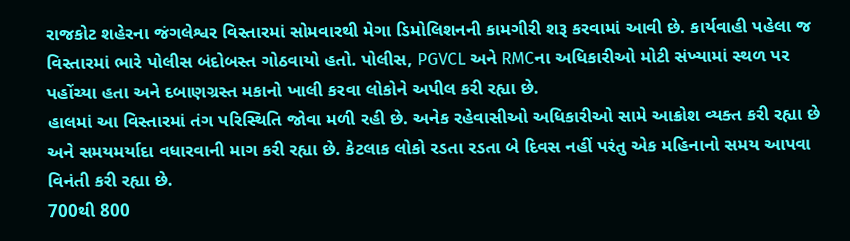રાજકોટ શહેરના જંગલેશ્વર વિસ્તારમાં સોમવારથી મેગા ડિમોલિશનની કામગીરી શરૂ કરવામાં આવી છે. કાર્યવાહી પહેલા જ વિસ્તારમાં ભારે પોલીસ બંદોબસ્ત ગોઠવાયો હતો. પોલીસ, PGVCL અને RMCના અધિકારીઓ મોટી સંખ્યામાં સ્થળ પર પહોંચ્યા હતા અને દબાણગ્રસ્ત મકાનો ખાલી કરવા લોકોને અપીલ કરી રહ્યા છે.
હાલમાં આ વિસ્તારમાં તંગ પરિસ્થિતિ જોવા મળી રહી છે. અનેક રહેવાસીઓ અધિકારીઓ સામે આક્રોશ વ્યક્ત કરી રહ્યા છે અને સમયમર્યાદા વધારવાની માગ કરી રહ્યા છે. કેટલાક લોકો રડતા રડતા બે દિવસ નહીં પરંતુ એક મહિનાનો સમય આપવા વિનંતી કરી રહ્યા છે.
700થી 800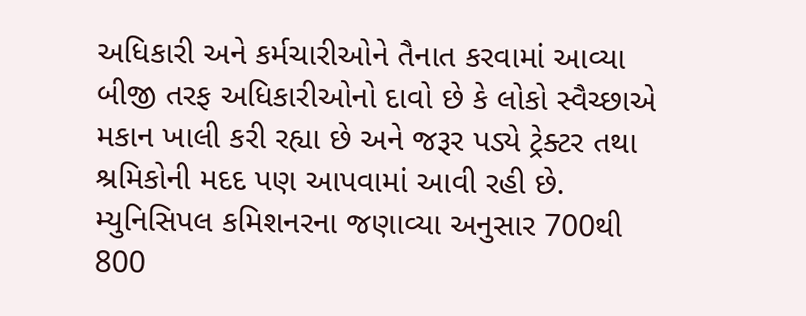અધિકારી અને કર્મચારીઓને તૈનાત કરવામાં આવ્યા
બીજી તરફ અધિકારીઓનો દાવો છે કે લોકો સ્વૈચ્છાએ મકાન ખાલી કરી રહ્યા છે અને જરૂર પડ્યે ટ્રેક્ટર તથા શ્રમિકોની મદદ પણ આપવામાં આવી રહી છે. મ્યુનિસિપલ કમિશનરના જણાવ્યા અનુસાર 700થી 800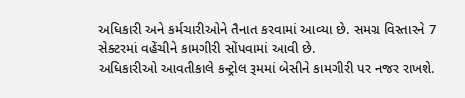અધિકારી અને કર્મચારીઓને તૈનાત કરવામાં આવ્યા છે. સમગ્ર વિસ્તારને 7 સેક્ટરમાં વહેંચીને કામગીરી સોંપવામાં આવી છે.
અધિકારીઓ આવતીકાલે કન્ટ્રોલ રૂમમાં બેસીને કામગીરી પર નજર રાખશે.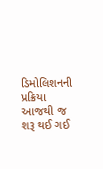ડિમોલિશનની પ્રક્રિયા આજથી જ શરૂ થઈ ગઈ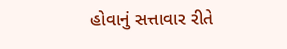હોવાનું સત્તાવાર રીતે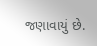જણાવાયું છે.